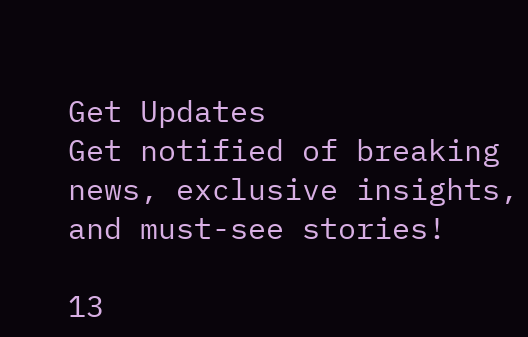Get Updates
Get notified of breaking news, exclusive insights, and must-see stories!

13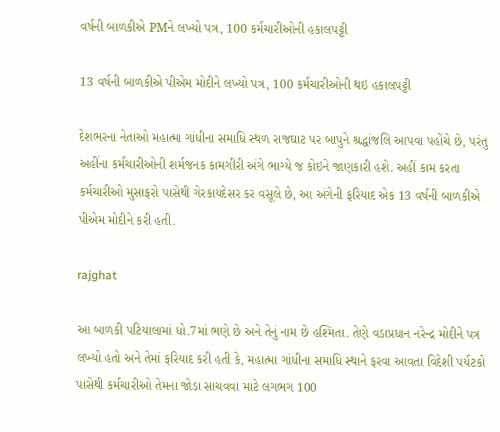વર્ષની બાળકીએ PMને લખ્યો પત્ર, 100 કર્મચારીઓની હકાલપટ્ટી

13 વર્ષની બાળકીએ પીએમ મોદીને લખ્યો પત્ર, 100 કર્મચારીઓની થઇ હકાલપટ્ટી

દેશભરના નેતાઓ મહાત્મા ગાંધીના સમાધિ સ્થળ રાજઘાટ પર બાપુને શ્રદ્ધાંજલિ આપવા પહોંચે છે, પરંતુ અહીંના કર્મચારીઓની શર્મજનક કામગીરી અંગે ભાગ્યે જ કોઇને જાણકારી હશે. અહીં કામ કરતા કર્મચારીઓ મુસાફરો પાસેથી ગેરકાયદેસર કર વસૂલે છે, આ અંગેની ફરિયાદ એક 13 વર્ષની બાળકીએ પીએમ મોદીને કરી હતી.

rajghat

આ બાળકી પટિયાલામાં ધો.7માં ભણે છે અને તેનું નામ છે હશ્મિતા. તેણે વડાપ્રધાન નરેન્દ્ર મોદીને પત્ર લખ્યો હતો અને તેમાં ફરિયાદ કરી હતી કે, મહાત્મા ગાંધીના સમાધિ સ્થાને ફરવા આવતા વિદેશી પર્યટકો પાસેથી કર્મચારીઓ તેમના જોડા સાચવવા માટે લગભગ 100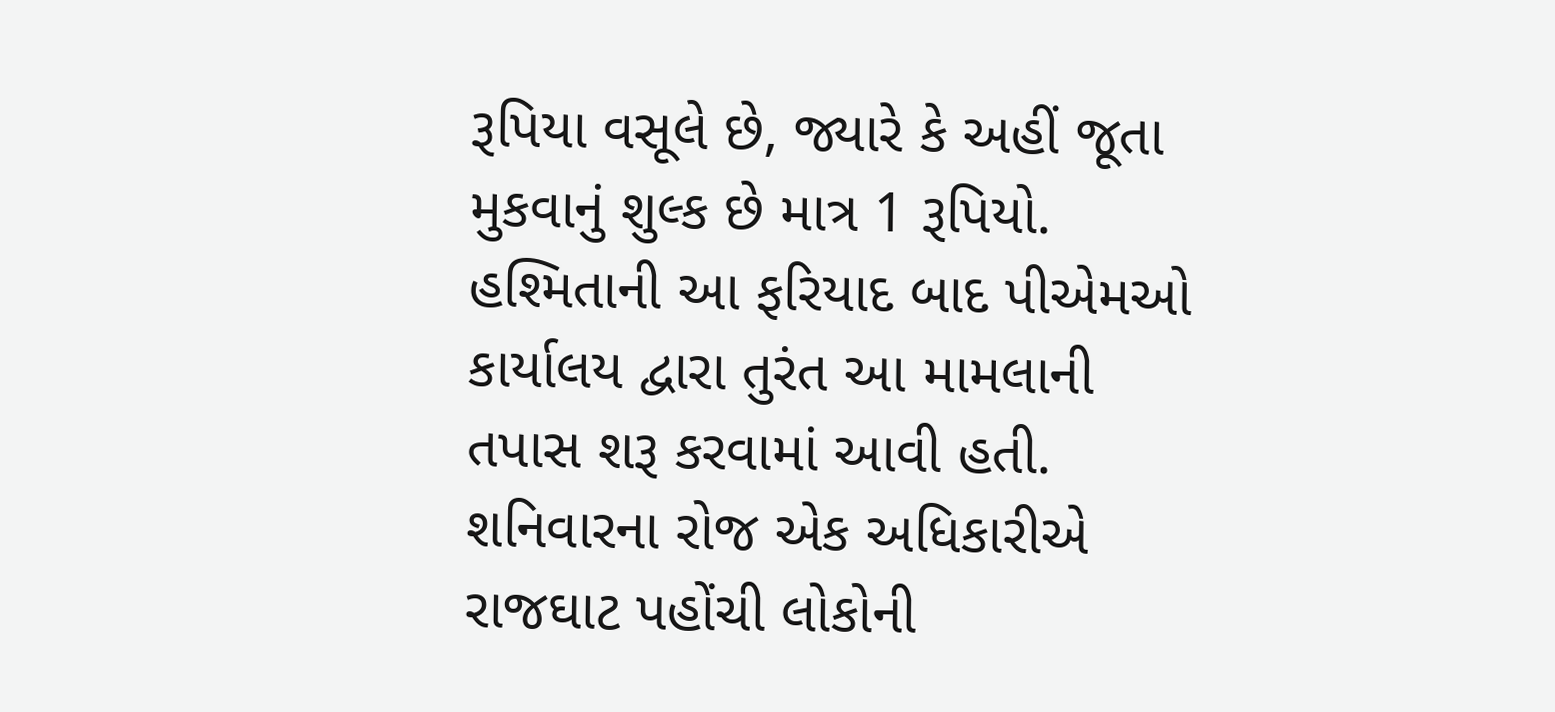રૂપિયા વસૂલે છે, જ્યારે કે અહીં જૂતા મુકવાનું શુલ્ક છે માત્ર 1 રૂપિયો. હશ્મિતાની આ ફરિયાદ બાદ પીએમઓ કાર્યાલય દ્વારા તુરંત આ મામલાની તપાસ શરૂ કરવામાં આવી હતી. શનિવારના રોજ એક અધિકારીએ રાજઘાટ પહોંચી લોકોની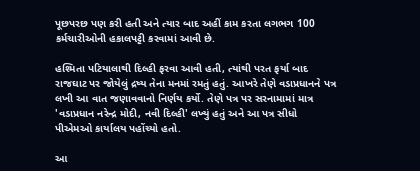પૂછપરછ પણ કરી હતી અને ત્યાર બાદ અહીં કામ કરતા લગભગ 100 કર્મચારીઓની હકાલપટ્ટી કરવામાં આવી છે.

હશ્મિતા પટિયાલાથી દિલ્હી ફરવા આવી હતી, ત્યાંથી પરત ફર્યા બાદ રાજઘાટ પર જોયેલું દ્રષ્ય તેના મનમાં રમતું હતું. આખરે તેણે વડાપ્રધાનને પત્ર લખી આ વાત જણાવવાનો નિર્ણય કર્યો. તેણે પત્ર પર સરનામામાં માત્ર 'વડાપ્રધાન નરેન્દ્ર મોદી, નવી દિલ્હી' લખ્યું હતું અને આ પત્ર સીધો પીએમઓ કાર્યાલય પહોંચ્યો હતો.

આ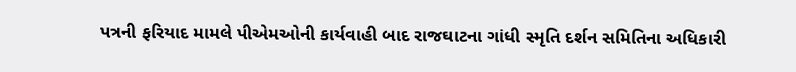પત્રની ફરિયાદ મામલે પીએમઓની કાર્યવાહી બાદ રાજઘાટના ગાંધી સ્મૃતિ દર્શન સમિતિના અધિકારી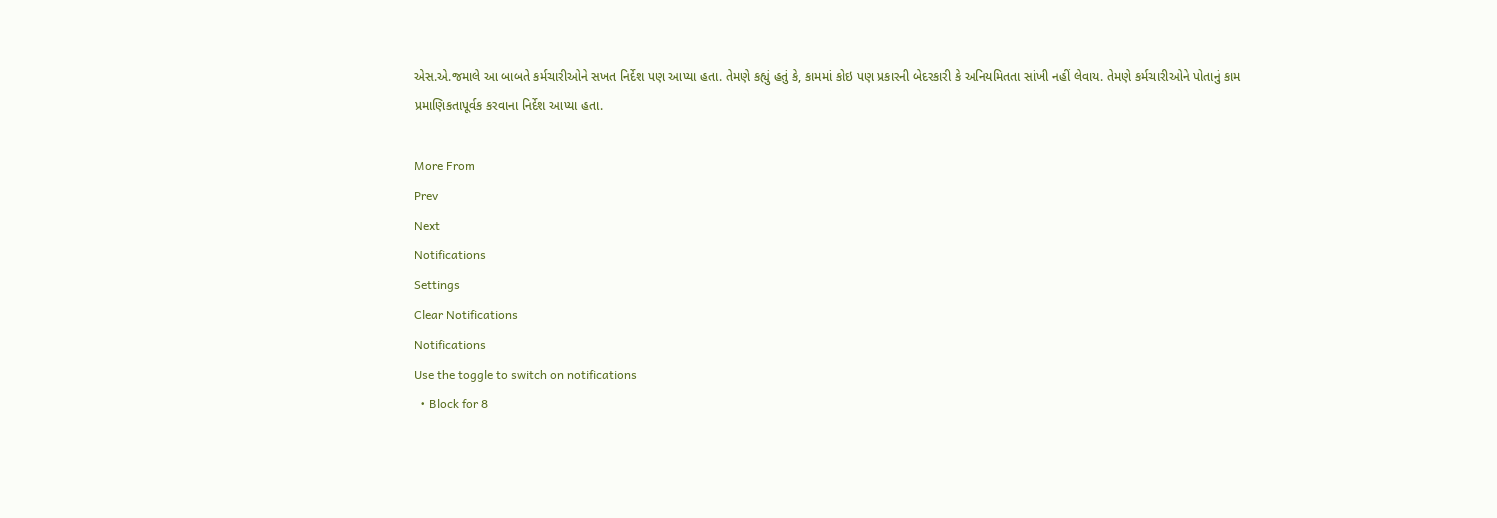એસ.એ.જમાલે આ બાબતે કર્મચારીઓને સખત નિર્દેશ પણ આપ્યા હતા. તેમણે કહ્યું હતું કે, કામમાં કોઇ પણ પ્રકારની બેદરકારી કે અનિયમિતતા સાંખી નહીં લેવાય. તેમણે કર્મચારીઓને પોતાનું કામ પ્રમાણિકતાપૂર્વક કરવાના નિર્દેશ આપ્યા હતા.

More From
Prev
Next
Notifications
Settings
Clear Notifications
Notifications
Use the toggle to switch on notifications
  • Block for 8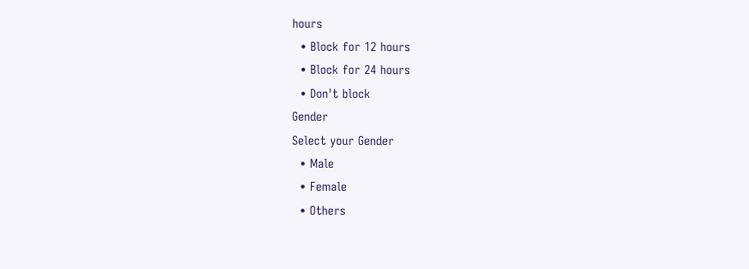hours
  • Block for 12 hours
  • Block for 24 hours
  • Don't block
Gender
Select your Gender
  • Male
  • Female
  • Others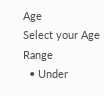Age
Select your Age Range
  • Under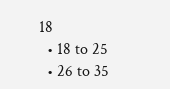18
  • 18 to 25
  • 26 to 35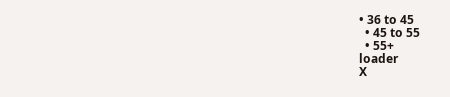• 36 to 45
  • 45 to 55
  • 55+
loader
X